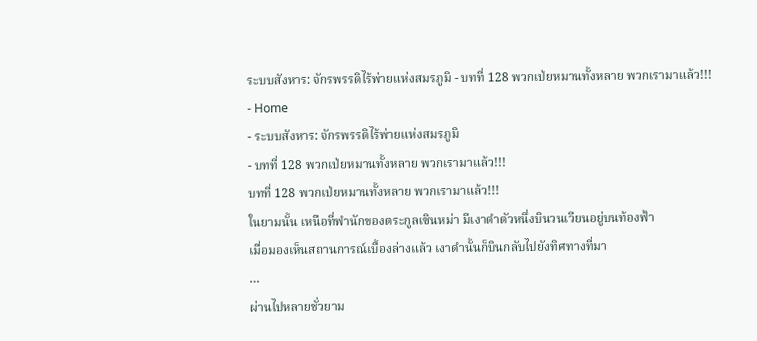ระบบสังหาร: จักรพรรดิไร้พ่ายแห่งสมรภูมิ - บทที่ 128 พวกเป่ยหมานทั้งหลาย พวกเรามาแล้ว!!!
- Home
- ระบบสังหาร: จักรพรรดิไร้พ่ายแห่งสมรภูมิ
- บทที่ 128 พวกเป่ยหมานทั้งหลาย พวกเรามาแล้ว!!!
บทที่ 128 พวกเป่ยหมานทั้งหลาย พวกเรามาแล้ว!!!
ในยามนั้น เหนือที่พำนักของตระกูลเซินหม่า มีเงาดำตัวหนึ่งบินวนเวียนอยู่บนท้องฟ้า
เมื่อมองเห็นสถานการณ์เบื้องล่างแล้ว เงาดำนั้นก็บินกลับไปยังทิศทางที่มา
…
ผ่านไปหลายชั่วยาม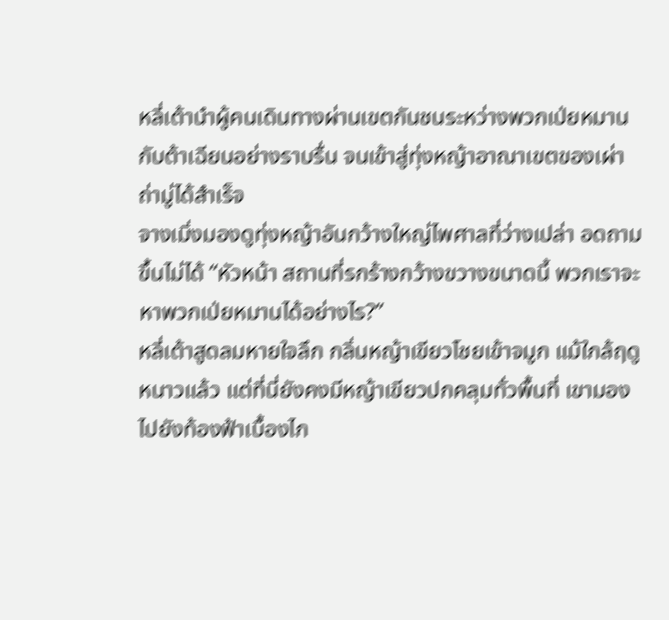หลี่เต้านำผู้คนเดินทางผ่านเขตกันชนระหว่างพวกเป่ยหมานกับต้าเฉียนอย่างราบรื่น จนเข้าสู่ทุ่งหญ้าอาณาเขตของเผ่าถ่ามู่ได้สำเร็จ
จางเมิ่งมองดูทุ่งหญ้าอันกว้างใหญ่ไพศาลที่ว่างเปล่า อดถามขึ้นไม่ได้ “หัวหน้า สถานที่รกร้างกว้างขวางขนาดนี้ พวกเราจะหาพวกเป่ยหมานได้อย่างไร?”
หลี่เต้าสูดลมหายใจลึก กลิ่นหญ้าเขียวโชยเข้าจมูก แม้ใกล้ฤดูหนาวแล้ว แต่ที่นี่ยังคงมีหญ้าเขียวปกคลุมทั่วพื้นที่ เขามองไปยังท้องฟ้าเบื้องไก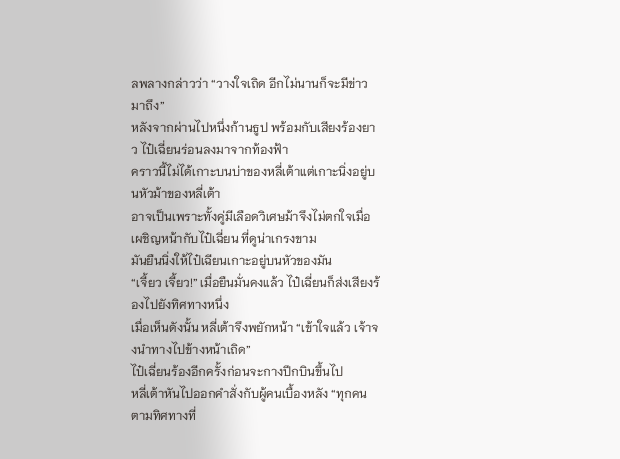ลพลางกล่าวว่า “วางใจเถิด อีกไม่นานก็จะมีข่าวมาถึง”
หลังจากผ่านไปหนึ่งก้านธูป พร้อมกับเสียงร้องยาว ไป๋เฉี่ยนร่อนลงมาจากท้องฟ้า
คราวนี้ไม่ได้เกาะบนบ่าของหลี่เต้าแต่เกาะนิ่งอยู่บนหัวม้าของหลี่เต้า
อาจเป็นเพราะทั้งคู่มีเลือดวิเศษม้าจึงไม่ตกใจเมื่อเผชิญหน้ากับไป๋เฉี่ยน ที่ดูน่าเกรงขาม
มันยืนนิ่งให้ไป๋เฉียนเกาะอยู่บนหัวของมัน
“เจี้ยว เจี้ยว!” เมื่อยืนมั่นคงแล้ว ไป๋เฉี่ยนก็ส่งเสียงร้องไปยังทิศทางหนึ่ง
เมื่อเห็นดังนั้น หลี่เต้าจึงพยักหน้า “เข้าใจแล้ว เจ้าจงนำทางไปข้างหน้าเถิด”
ไป๋เฉี่ยนร้องอีกครั้งก่อนจะกางปีกบินขึ้นไป
หลี่เต้าหันไปออกคำสั่งกับผู้คนเบื้องหลัง “ทุกคน ตามทิศทางที่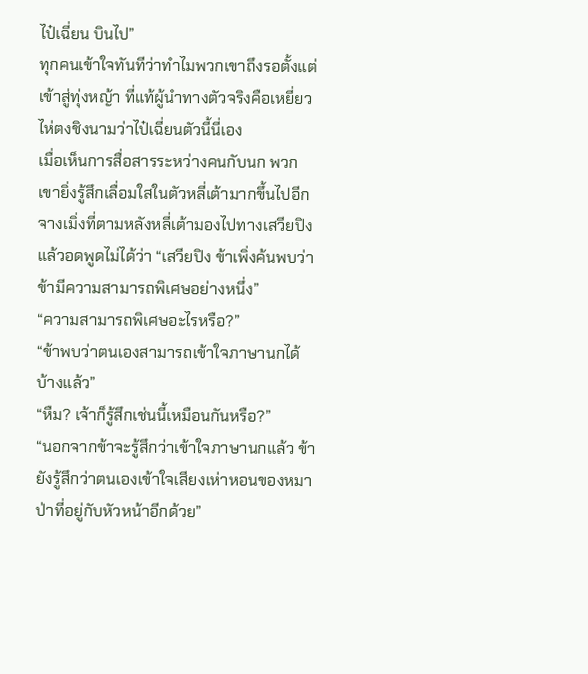ไป๋เฉี่ยน บินไป”
ทุกคนเข้าใจทันทีว่าทำไมพวกเขาถึงรอตั้งแต่เข้าสู่ทุ่งหญ้า ที่แท้ผู้นำทางตัวจริงคือเหยี่ยวไห่ตงชิงนามว่าไป๋เฉี่ยนตัวนี้นี่เอง
เมื่อเห็นการสื่อสารระหว่างคนกับนก พวกเขายิ่งรู้สึกเลื่อมใสในตัวหลี่เต้ามากขึ้นไปอีก
จางเมิ่งที่ตามหลังหลี่เต้ามองไปทางเสวียปิงแล้วอดพูดไม่ได้ว่า “เสวียปิง ข้าเพิ่งค้นพบว่าข้ามีความสามารถพิเศษอย่างหนึ่ง”
“ความสามารถพิเศษอะไรหรือ?”
“ข้าพบว่าตนเองสามารถเข้าใจภาษานกได้บ้างแล้ว”
“หืม? เจ้าก็รู้สึกเช่นนี้เหมือนกันหรือ?”
“นอกจากข้าจะรู้สึกว่าเข้าใจภาษานกแล้ว ข้ายังรู้สึกว่าตนเองเข้าใจเสียงเห่าหอนของหมาป่าที่อยู่กับหัวหน้าอีกด้วย”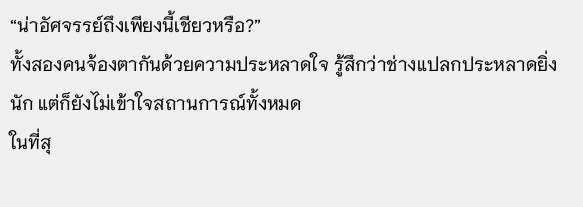“น่าอัศจรรย์ถึงเพียงนี้เชียวหรือ?”
ทั้งสองคนจ้องตากันด้วยความประหลาดใจ รู้สึกว่าช่างแปลกประหลาดยิ่งนัก แต่ก็ยังไม่เข้าใจสถานการณ์ทั้งหมด
ในที่สุ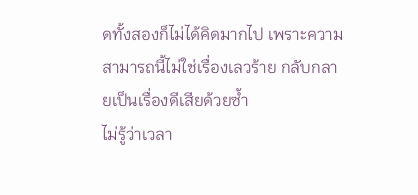ดทั้งสองก็ไม่ได้คิดมากไป เพราะความสามารถนี้ไม่ใช่เรื่องเลวร้าย กลับกลายเป็นเรื่องดีเสียด้วยซ้ำ
ไม่รู้ว่าเวลา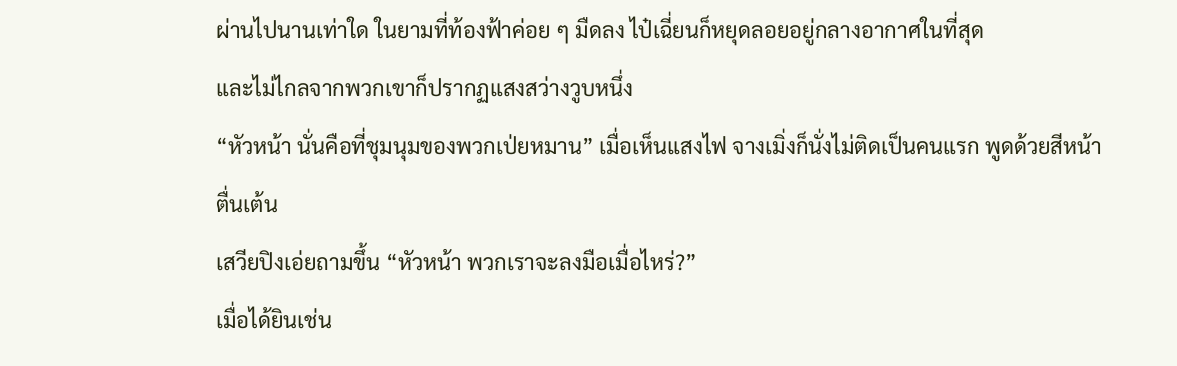ผ่านไปนานเท่าใด ในยามที่ท้องฟ้าค่อย ๆ มืดลง ไป๋เฉี่ยนก็หยุดลอยอยู่กลางอากาศในที่สุด
และไม่ไกลจากพวกเขาก็ปรากฏแสงสว่างวูบหนึ่ง
“หัวหน้า นั่นคือที่ชุมนุมของพวกเป่ยหมาน” เมื่อเห็นแสงไฟ จางเมิ่งก็นั่งไม่ติดเป็นคนแรก พูดด้วยสีหน้าตื่นเต้น
เสวียปิงเอ่ยถามขึ้น “หัวหน้า พวกเราจะลงมือเมื่อไหร่?”
เมื่อได้ยินเช่น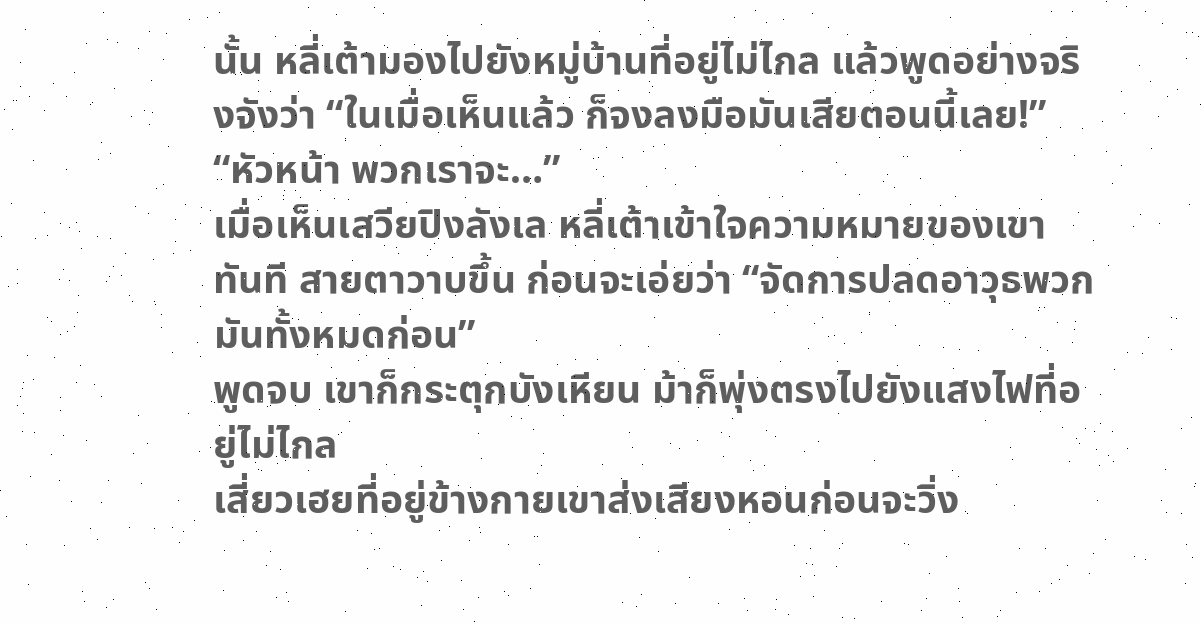นั้น หลี่เต้ามองไปยังหมู่บ้านที่อยู่ไม่ไกล แล้วพูดอย่างจริงจังว่า “ในเมื่อเห็นแล้ว ก็จงลงมือมันเสียตอนนี้เลย!”
“หัวหน้า พวกเราจะ…”
เมื่อเห็นเสวียปิงลังเล หลี่เต้าเข้าใจความหมายของเขาทันที สายตาวาบขึ้น ก่อนจะเอ่ยว่า “จัดการปลดอาวุธพวกมันทั้งหมดก่อน”
พูดจบ เขาก็กระตุกบังเหียน ม้าก็พุ่งตรงไปยังแสงไฟที่อยู่ไม่ไกล
เสี่ยวเฮยที่อยู่ข้างกายเขาส่งเสียงหอนก่อนจะวิ่ง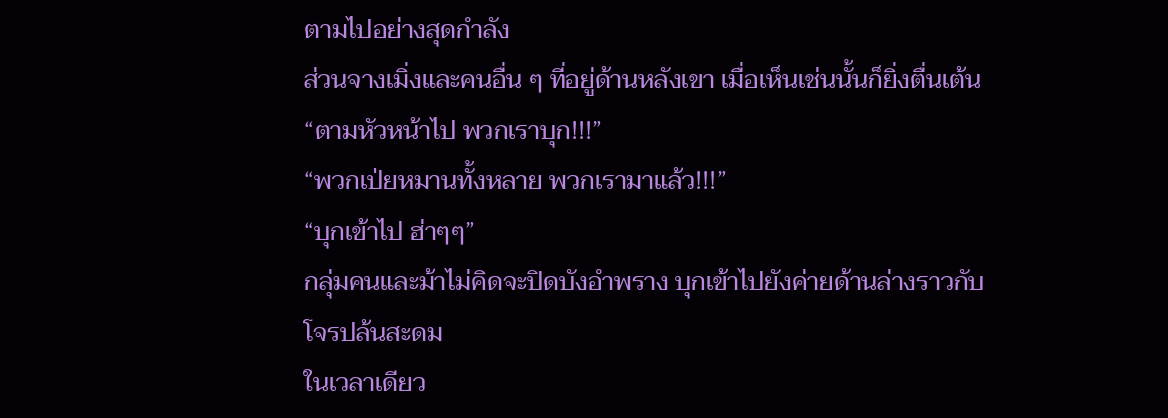ตามไปอย่างสุดกำลัง
ส่วนจางเมิ่งและคนอื่น ๆ ที่อยู่ด้านหลังเขา เมื่อเห็นเช่นนั้นก็ยิ่งตื่นเต้น
“ตามหัวหน้าไป พวกเราบุก!!!”
“พวกเป่ยหมานทั้งหลาย พวกเรามาแล้ว!!!”
“บุกเข้าไป ฮ่าๆๆ”
กลุ่มคนและม้าไม่คิดจะปิดบังอำพราง บุกเข้าไปยังค่ายด้านล่างราวกับโจรปล้นสะดม
ในเวลาเดียว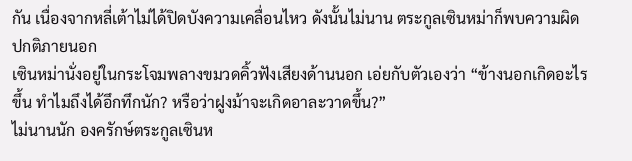กัน เนื่องจากหลี่เต้าไม่ได้ปิดบังความเคลื่อนไหว ดังนั้นไม่นาน ตระกูลเซินหม่าก็พบความผิดปกติภายนอก
เซินหม่านั่งอยู่ในกระโจมพลางขมวดคิ้วฟังเสียงด้านนอก เอ่ยกับตัวเองว่า “ข้างนอกเกิดอะไรขึ้น ทำไมถึงได้อึกทึกนัก? หรือว่าฝูงม้าจะเกิดอาละวาดขึ้น?”
ไม่นานนัก องครักษ์ตระกูลเซินห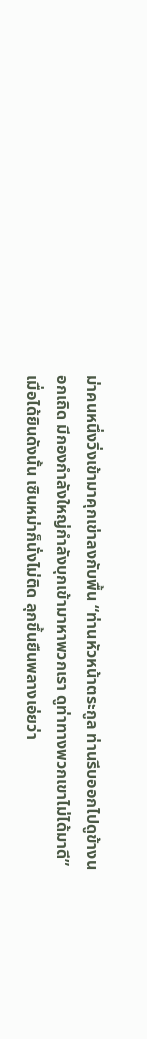ม่าคนหนึ่งวิ่งเข้ามาคุกเข่าลงกับพื้น “ท่านหัวหน้าตระกูล ท่านรีบออกไปดูข้างนอกเถิด มีกองกำลังใหญ่กำลังบุกเข้ามาหาพวกเรา ดูท่าทางพวกเขาไม่ได้มาดี”
เมื่อได้ยินดังนั้น เซินหม่าก็นั่งไม่ติด ลุกขึ้นยืนพลางเอ่ยว่า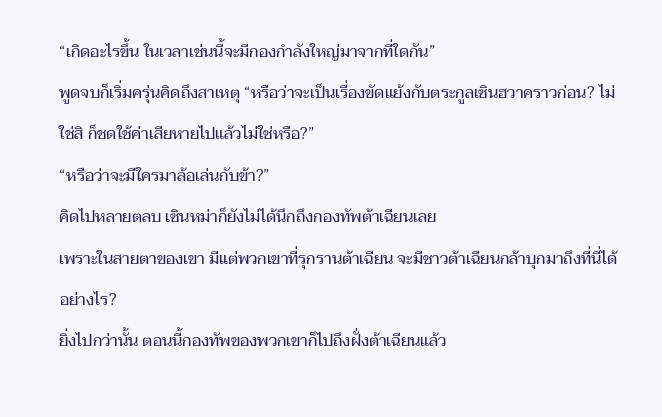“เกิดอะไรขึ้น ในเวลาเช่นนี้จะมีกองกำลังใหญ่มาจากที่ใดกัน”
พูดจบก็เริ่มครุ่นคิดถึงสาเหตุ “หรือว่าจะเป็นเรื่องขัดแย้งกับตระกูลเซินฮวาคราวก่อน? ไม่ใช่สิ ก็ชดใช้ค่าเสียหายไปแล้วไม่ใช่หรือ?”
“หรือว่าจะมีใครมาล้อเล่นกับข้า?”
คิดไปหลายตลบ เซินหม่าก็ยังไม่ได้นึกถึงกองทัพต้าเฉียนเลย
เพราะในสายตาของเขา มีแต่พวกเขาที่รุกรานต้าเฉียน จะมีชาวต้าเฉียนกล้าบุกมาถึงที่นี่ได้อย่างไร?
ยิ่งไปกว่านั้น ตอนนี้กองทัพของพวกเขาก็ไปถึงฝั่งต้าเฉียนแล้ว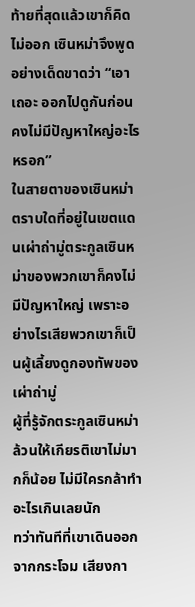ท้ายที่สุดแล้วเขาก็คิดไม่ออก เซินหม่าจึงพูดอย่างเด็ดขาดว่า “เอาเถอะ ออกไปดูกันก่อน คงไม่มีปัญหาใหญ่อะไรหรอก”
ในสายตาของเซินหม่า ตราบใดที่อยู่ในเขตแดนเผ่าถ่ามู่ตระกูลเซินหม่าของพวกเขาก็คงไม่มีปัญหาใหญ่ เพราะอย่างไรเสียพวกเขาก็เป็นผู้เลี้ยงดูกองทัพของเผ่าถ่ามู่
ผู้ที่รู้จักตระกูลเซินหม่าล้วนให้เกียรติเขาไม่มากก็น้อย ไม่มีใครกล้าทำอะไรเกินเลยนัก
ทว่าทันทีที่เขาเดินออกจากกระโจม เสียงกา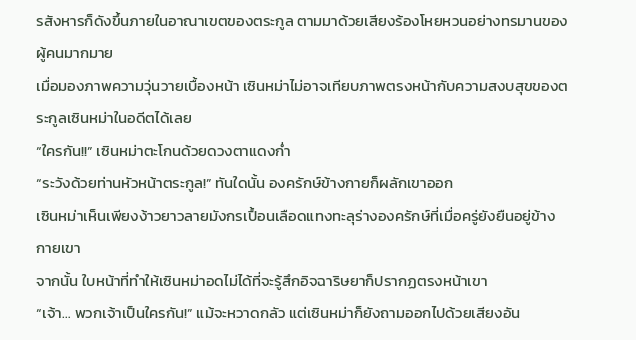รสังหารก็ดังขึ้นภายในอาณาเขตของตระกูล ตามมาด้วยเสียงร้องโหยหวนอย่างทรมานของผู้คนมากมาย
เมื่อมองภาพความวุ่นวายเบื้องหน้า เซินหม่าไม่อาจเทียบภาพตรงหน้ากับความสงบสุขของตระกูลเซินหม่าในอดีตได้เลย
“ใครกัน!!” เซินหม่าตะโกนด้วยดวงตาแดงก่ำ
“ระวังด้วยท่านหัวหน้าตระกูล!” ทันใดนั้น องครักษ์ข้างกายก็ผลักเขาออก
เซินหม่าเห็นเพียงง้าวยาวลายมังกรเปื้อนเลือดแทงทะลุร่างองครักษ์ที่เมื่อครู่ยังยืนอยู่ข้างกายเขา
จากนั้น ใบหน้าที่ทำให้เซินหม่าอดไม่ได้ที่จะรู้สึกอิจฉาริษยาก็ปรากฏตรงหน้าเขา
“เจ้า… พวกเจ้าเป็นใครกัน!” แม้จะหวาดกลัว แต่เซินหม่าก็ยังถามออกไปด้วยเสียงอัน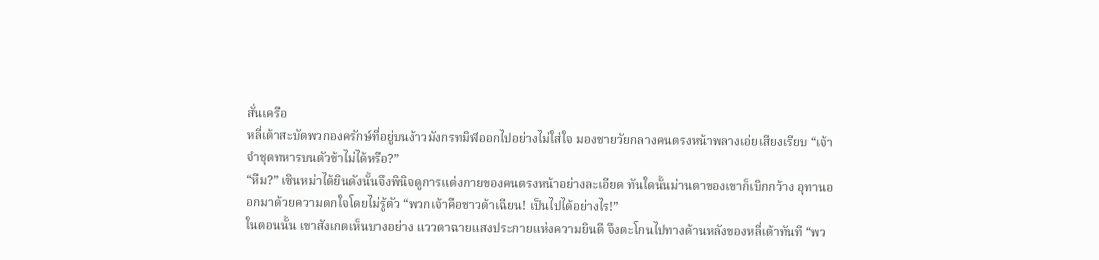สั่นเครือ
หลี่เต้าสะบัดพวกองครักษ์ที่อยู่บนง้าวมังกรทมิฬออกไปอย่างไม่ใส่ใจ มองชายวัยกลางคนตรงหน้าพลางเอ่ยเสียงเรียบ “เจ้าจำชุดทหารบนตัวข้าไม่ได้หรือ?”
“หืม?” เซินหม่าได้ยินดังนั้นจึงพินิจดูการแต่งกายของคนตรงหน้าอย่างละเอียด ทันใดนั้นม่านตาของเขาก็เบิกกว้าง อุทานออกมาด้วยความตกใจโดยไม่รู้ตัว “พวกเจ้าคือชาวต้าเฉียน! เป็นไปได้อย่างไร!”
ในตอนนั้น เขาสังเกตเห็นบางอย่าง แววตาฉายแสงประกายแห่งความยินดี จึงตะโกนไปทางด้านหลังของหลี่เต้าทันที “พว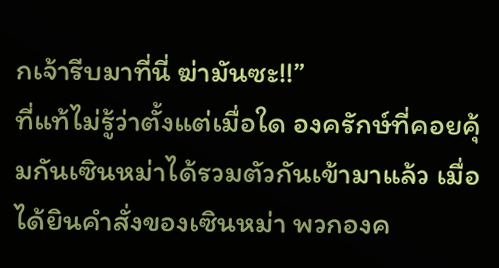กเจ้ารีบมาที่นี่ ฆ่ามันซะ!!”
ที่แท้ไม่รู้ว่าตั้งแต่เมื่อใด องครักษ์ที่คอยคุ้มกันเซินหม่าได้รวมตัวกันเข้ามาแล้ว เมื่อได้ยินคำสั่งของเซินหม่า พวกองค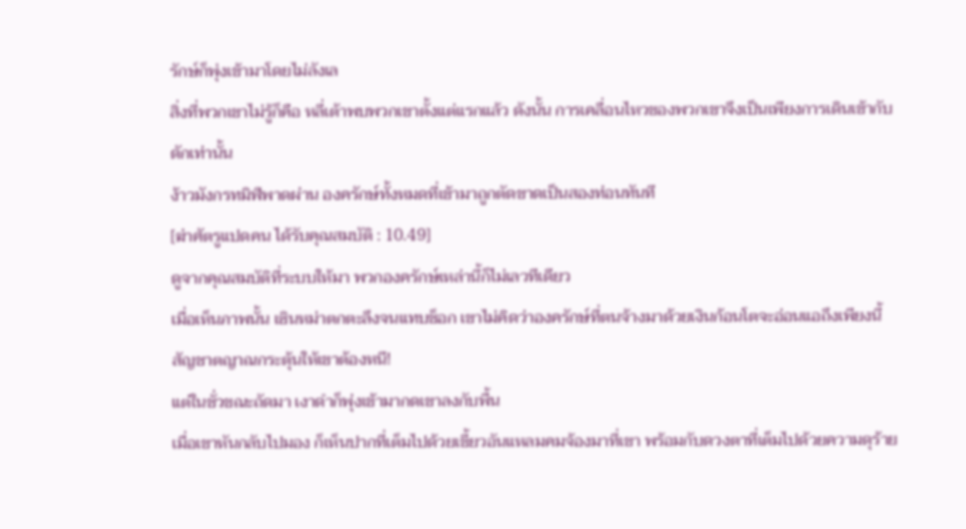รักษ์ก็พุ่งเข้ามาโดยไม่ลังเล
สิ่งที่พวกเขาไม่รู้ก็คือ หลี่เต้าพบพวกเขาตั้งแต่แรกแล้ว ดังนั้น การเคลื่อนไหวของพวกเขาจึงเป็นเพียงการเดินเข้ากับดักเท่านั้น
ง้าวมังกรทมิฬพาดผ่าน องครักษ์ทั้งหมดที่เข้ามาถูกตัดขาดเป็นสองท่อนทันที
[ฆ่าศัตรูแปดคน ได้รับคุณสมบัติ : 10.49]
ดูจากคุณสมบัติที่ระบบให้มา พวกองครักษ์เหล่านี้ก็ไม่เลวทีเดียว
เมื่อเห็นภาพนั้น เซินหม่าตกตะลึงจนแทบช็อก เขาไม่คิดว่าองครักษ์ที่ตนจ้างมาด้วยเงินก้อนโตจะอ่อนแอถึงเพียงนี้
สัญชาตญาณกระตุ้นให้เขาต้องหนี!
แต่ในชั่วขณะถัดมา เงาดำก็พุ่งเข้ามากดเขาลงกับพื้น
เมื่อเขาหันกลับไปมอง ก็เห็นปากที่เต็มไปด้วยเขี้ยวอันแหลมคมจ้องมาที่เขา พร้อมกับดวงตาที่เต็มไปด้วยความดุร้าย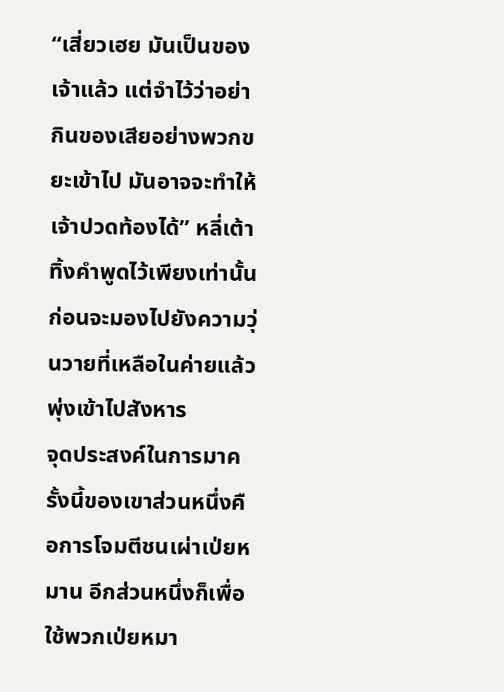“เสี่ยวเฮย มันเป็นของเจ้าแล้ว แต่จำไว้ว่าอย่ากินของเสียอย่างพวกขยะเข้าไป มันอาจจะทำให้เจ้าปวดท้องได้” หลี่เต้าทิ้งคำพูดไว้เพียงเท่านั้น ก่อนจะมองไปยังความวุ่นวายที่เหลือในค่ายแล้วพุ่งเข้าไปสังหาร
จุดประสงค์ในการมาครั้งนี้ของเขาส่วนหนึ่งคือการโจมตีชนเผ่าเป่ยหมาน อีกส่วนหนึ่งก็เพื่อใช้พวกเป่ยหมา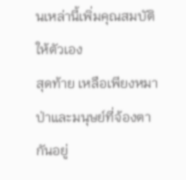นเหล่านี้เพิ่มคุณสมบัติให้ตัวเอง
สุดท้าย เหลือเพียงหมาป่าและมนุษย์ที่จ้องตากันอยู่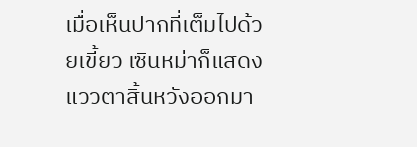เมื่อเห็นปากที่เต็มไปด้วยเขี้ยว เซินหม่าก็แสดงแววตาสิ้นหวังออกมา